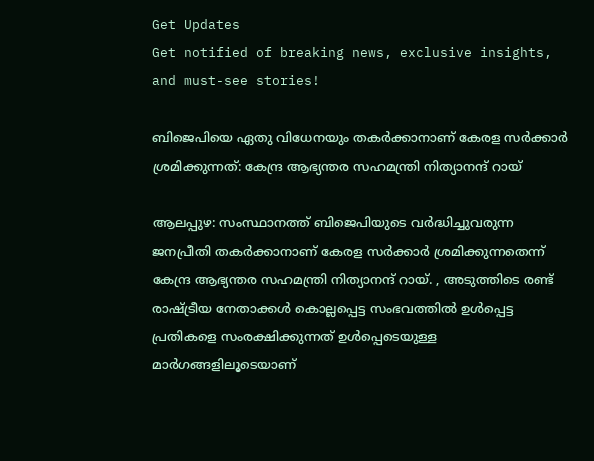Get Updates
Get notified of breaking news, exclusive insights, and must-see stories!

ബിജെപിയെ ഏതു വിധേനയും തകർക്കാനാണ് കേരള സർക്കാർ ശ്രമിക്കുന്നത്: കേന്ദ്ര ആഭ്യന്തര സഹമന്ത്രി നിത്യാനന്ദ് റായ്

ആലപ്പുഴ: സംസ്ഥാനത്ത് ബിജെപിയുടെ വർദ്ധിച്ചുവരുന്ന ജനപ്രീതി തകർക്കാനാണ് കേരള സർക്കാർ ശ്രമിക്കുന്നതെന്ന് കേന്ദ്ര ആഭ്യന്തര സഹമന്ത്രി നിത്യാനന്ദ് റായ്. , അടുത്തിടെ രണ്ട് രാഷ്ട്രീയ നേതാക്കൾ കൊല്ലപ്പെട്ട സംഭവത്തിൽ ഉൾപ്പെട്ട പ്രതികളെ സംരക്ഷിക്കുന്നത് ഉൾപ്പെടെയുള്ള മാർഗങ്ങളിലൂടെയാണ്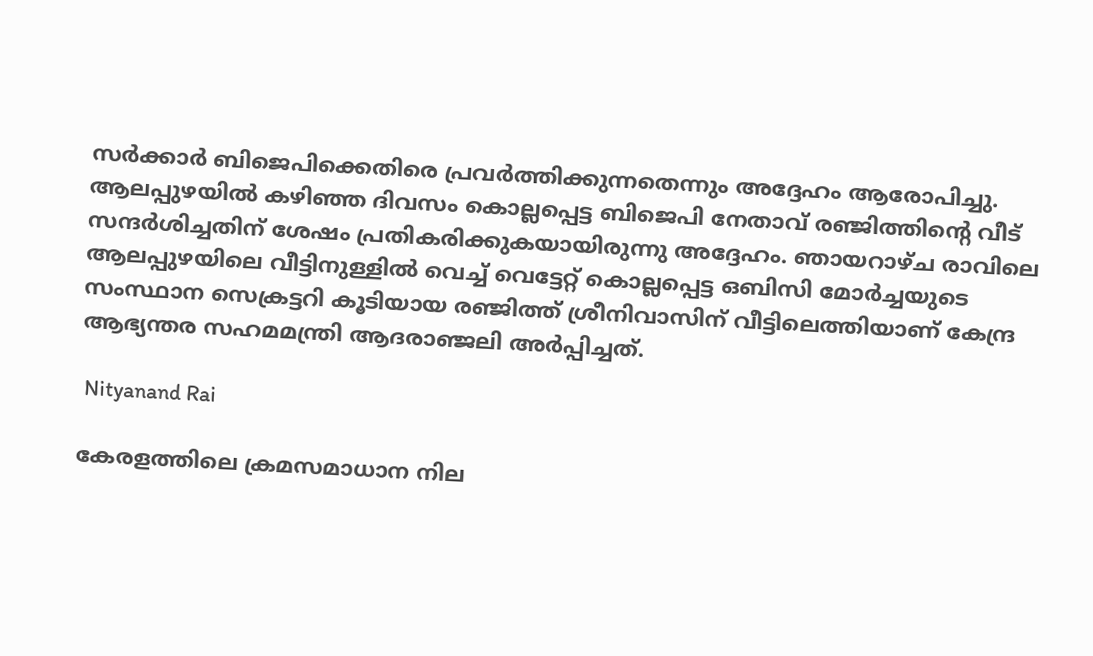സർക്കാർ ബിജെപിക്കെതിരെ പ്രവർത്തിക്കുന്നതെന്നും അദ്ദേഹം ആരോപിച്ചു. ആലപ്പുഴയില്‍ കഴിഞ്ഞ ദിവസം കൊല്ലപ്പെട്ട ബിജെപി നേതാവ് രഞ്ജിത്തിന്റെ വീട് സന്ദർശിച്ചതിന് ശേഷം പ്രതികരിക്കുകയായിരുന്നു അദ്ദേഹം. ഞായറാഴ്ച രാവിലെ ആലപ്പുഴയിലെ വീട്ടിനുള്ളിൽ വെച്ച് വെട്ടേറ്റ് കൊല്ലപ്പെട്ട ഒബിസി മോർച്ചയുടെ സംസ്ഥാന സെക്രട്ടറി കൂടിയായ രഞ്ജിത്ത് ശ്രീനിവാസിന് വീട്ടിലെത്തിയാണ് കേന്ദ്ര ആഭ്യന്തര സഹമമന്ത്രി ആദരാഞ്ജലി അർപ്പിച്ചത്.

 Nityanand Rai

കേരളത്തിലെ ക്രമസമാധാന നില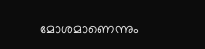മോശമാണെന്നും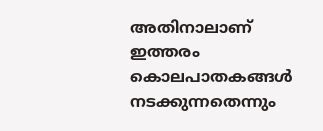അതിനാലാണ് ഇത്തരം കൊലപാതകങ്ങൾ നടക്കുന്നതെന്നും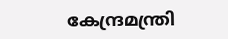കേന്ദ്രമന്ത്രി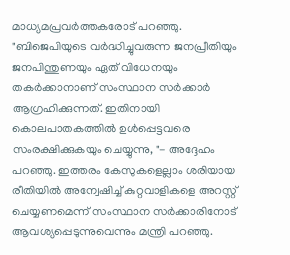മാധ്യമപ്രവർത്തകരോട് പറഞ്ഞു. "ബിജെപിയുടെ വർദ്ധിച്ചുവരുന്ന ജനപ്രീതിയും ജനപിന്തുണയും ഏത് വിധേനയും തകർക്കാനാണ് സംസ്ഥാന സർക്കാർ ആഗ്രഹിക്കുന്നത്. ഇതിനായി കൊലപാതകത്തിൽ ഉൾപ്പെട്ടവരെ സംരക്ഷിക്കുകയും ചെയ്യുന്നു, "- അദ്ദേഹം പറഞ്ഞു. ഇത്തരം കേസുകളെല്ലാം ശരിയായ രീതിയിൽ അന്വേഷിച്ച് കുറ്റവാളികളെ അറസ്റ്റ് ചെയ്യണമെന്ന് സംസ്ഥാന സർക്കാരിനോട് ആവശ്യപ്പെടുന്നുവെന്നും മന്ത്രി പറഞ്ഞു.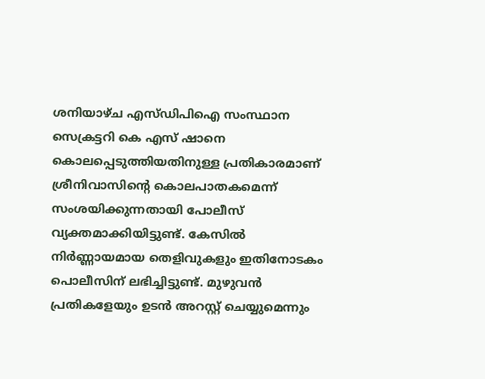ശനിയാഴ്ച എസ്ഡിപിഐ സംസ്ഥാന സെക്രട്ടറി കെ എസ് ഷാനെ കൊലപ്പെടുത്തിയതിനുള്ള പ്രതികാരമാണ് ശ്രീനിവാസിന്റെ കൊലപാതകമെന്ന് സംശയിക്കുന്നതായി പോലീസ് വ്യക്തമാക്കിയിട്ടുണ്ട്. കേസില്‍ നിർണ്ണായമായ തെളിവുകളും ഇതിനോടകം പൊലീസിന് ലഭിച്ചിട്ടുണ്ട്. മുഴുവന്‍ പ്രതികളേയും ഉടന്‍ അറസ്റ്റ് ചെയ്യുമെന്നും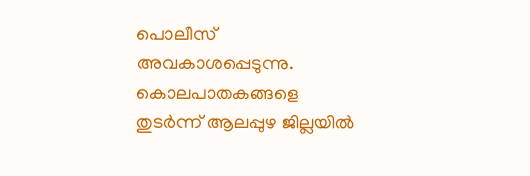പൊലീസ് അവകാശപ്പെടുന്നു. കൊലപാതകങ്ങളെ തുടർന്ന് ആലപ്പുഴ ജില്ലയിൽ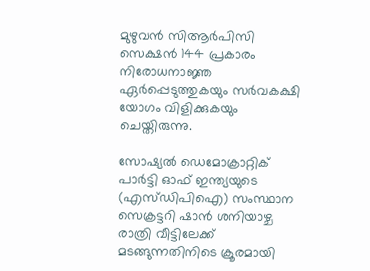മുഴുവൻ സിആർപിസി സെക്ഷൻ 144 പ്രകാരം നിരോധനാജ്ഞ ഏർപ്പെടുത്തുകയും സർവകക്ഷി യോഗം വിളിക്കുകയും ചെയ്തിരുന്നു.

സോഷ്യൽ ഡെമോക്രാറ്റിക് പാർട്ടി ഓഫ് ഇന്ത്യയുടെ (എസ്ഡിപിഐ) സംസ്ഥാന സെക്രട്ടറി ഷാൻ ശനിയാഴ്ച രാത്രി വീട്ടിലേക്ക് മടങ്ങുന്നതിനിടെ ക്രൂരമായി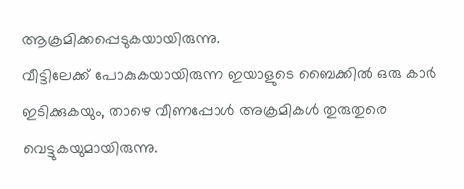ആക്രമിക്കപ്പെടുകയായിരുന്നു.
വീട്ടിലേക്ക് പോകുകയായിരുന്ന ഇയാളുടെ ബൈക്കിൽ ഒരു കാർ ഇടിക്കുകയും, താഴെ വീണപ്പോൾ അക്രമികൾ തുരുതുരെ വെട്ടുകയുമായിരുന്നു.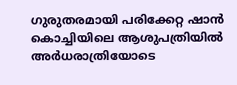ഗുരുതരമായി പരിക്കേറ്റ ഷാൻ കൊച്ചിയിലെ ആശുപത്രിയിൽ അർധരാത്രിയോടെ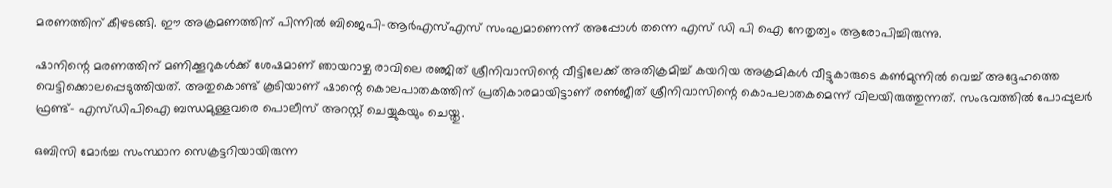മരണത്തിന് കീഴടങ്ങി. ഈ അക്രമണത്തിന് പിന്നില്‍ ബിജെപി-ആർഎസ്എസ് സംഘമാണെന്ന് അപ്പോള്‍ തന്നെ എസ് ഡി പി ഐ നേതൃത്വം ആരോപിച്ചിരുന്നു.

ഷാനിന്റെ മരണത്തിന് മണിക്കൂറുകൾക്ക് ശേഷമാണ് ഞായറാഴ്ച രാവിലെ രഞ്ജിത് ശ്രീനിവാസിന്റെ വീട്ടിലേക്ക് അതിക്രമിച്ച് കയറിയ അക്രമികൾ വീട്ടുകാരുടെ കൺമുന്നിൽ വെച്ച് അദ്ദേഹത്തെ വെട്ടിക്കൊലപ്പെടുത്തിയത്. അതുകൊണ്ട് കൂടിയാണ് ഷാന്റെ കൊലപാതകത്തിന് പ്രതികാരമായിട്ടാണ് രണ്‍ജീത് ശ്രീനിവാസിന്റെ കൊപലാതകമെന്ന് വിലയിരുത്തുന്നത്. സംഭവത്തില്‍ പോപ്പുലർ ഫ്രണ്ട്- എസ്ഡിപിഐ ബന്ധമുള്ളവരെ പൊലീസ് അറസ്റ്റ് ചെയ്യുകയും ചെയ്തു.

ഒബിസി മോർച്ച സംസ്ഥാന സെക്രട്ടറിയായിരുന്ന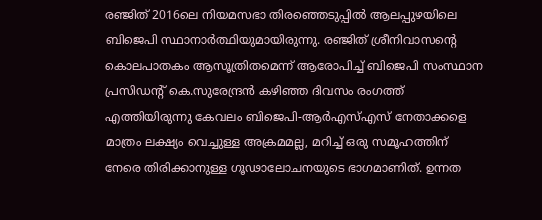രഞ്ജിത് 2016ലെ നിയമസഭാ തിരഞ്ഞെടുപ്പിൽ ആലപ്പുഴയിലെ ബിജെപി സ്ഥാനാർത്ഥിയുമായിരുന്നു. രഞ്ജിത് ശ്രീനിവാസന്റെ കൊലപാതകം ആസൂത്രിതമെന്ന് ആരോപിച്ച് ബിജെപി സംസ്ഥാന പ്രസിഡന്റ് കെ.സുരേന്ദ്രൻ കഴിഞ്ഞ ദിവസം രംഗത്ത് എത്തിയിരുന്നു കേവലം ബിജെപി-ആർഎസ്എസ് നേതാക്കളെ മാത്രം ലക്ഷ്യം വെച്ചുള്ള അക്രമമല്ല, മറിച്ച് ഒരു സമൂഹത്തിന് നേരെ തിരിക്കാനുള്ള ഗൂഢാലോചനയുടെ ഭാഗമാണിത്. ഉന്നത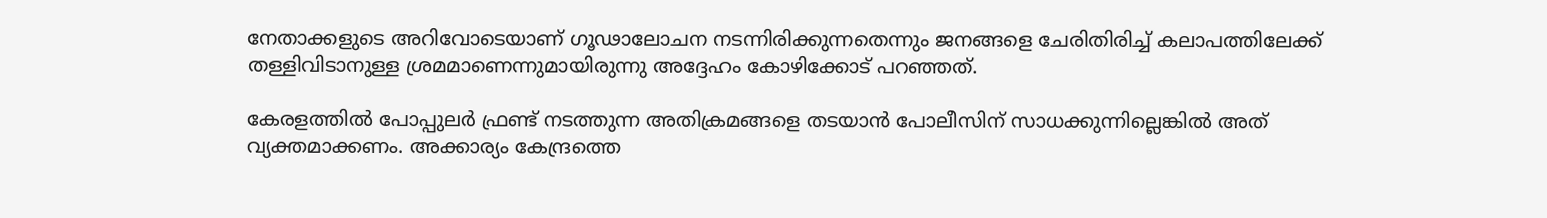നേതാക്കളുടെ അറിവോടെയാണ് ഗൂഢാലോചന നടന്നിരിക്കുന്നതെന്നും ജനങ്ങളെ ചേരിതിരിച്ച് കലാപത്തിലേക്ക് തള്ളിവിടാനുള്ള ശ്രമമാണെന്നുമായിരുന്നു അദ്ദേഹം കോഴിക്കോട് പറഞ്ഞത്.

കേരളത്തിൽ പോപ്പുലർ ഫ്രണ്ട് നടത്തുന്ന അതിക്രമങ്ങളെ തടയാൻ പോലീസിന് സാധക്കുന്നില്ലെങ്കിൽ അത് വ്യക്തമാക്കണം. അക്കാര്യം കേന്ദ്രത്തെ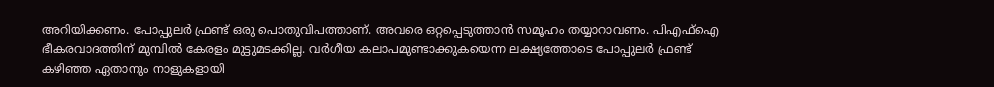അറിയിക്കണം. പോപ്പുലർ ഫ്രണ്ട് ഒരു പൊതുവിപത്താണ്. അവരെ ഒറ്റപ്പെടുത്താൻ സമൂഹം തയ്യാറാവണം. പിഎഫ്ഐ ഭീകരവാദത്തിന് മുമ്പിൽ കേരളം മുട്ടുമടക്കില്ല. വർഗീയ കലാപമുണ്ടാക്കുകയെന്ന ലക്ഷ്യത്തോടെ പോപ്പുലർ ഫ്രണ്ട് കഴിഞ്ഞ ഏതാനും നാളുകളായി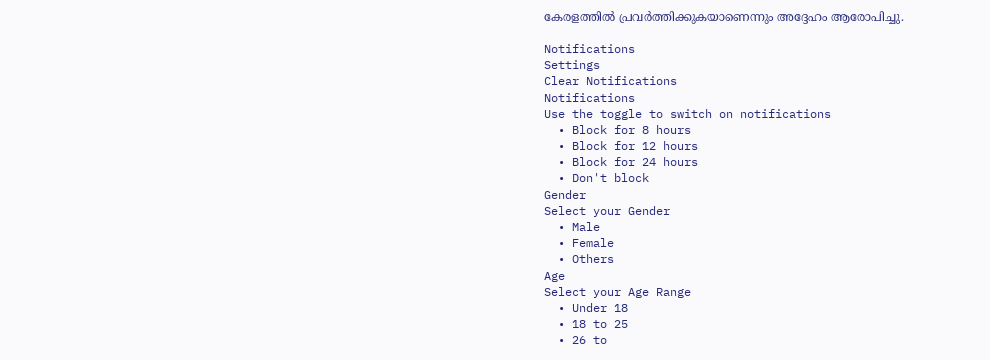കേരളത്തിൽ പ്രവർത്തിക്കുകയാണെന്നും അദ്ദേഹം ആരോപിച്ചു.

Notifications
Settings
Clear Notifications
Notifications
Use the toggle to switch on notifications
  • Block for 8 hours
  • Block for 12 hours
  • Block for 24 hours
  • Don't block
Gender
Select your Gender
  • Male
  • Female
  • Others
Age
Select your Age Range
  • Under 18
  • 18 to 25
  • 26 to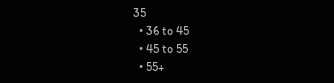35
  • 36 to 45
  • 45 to 55
  • 55+